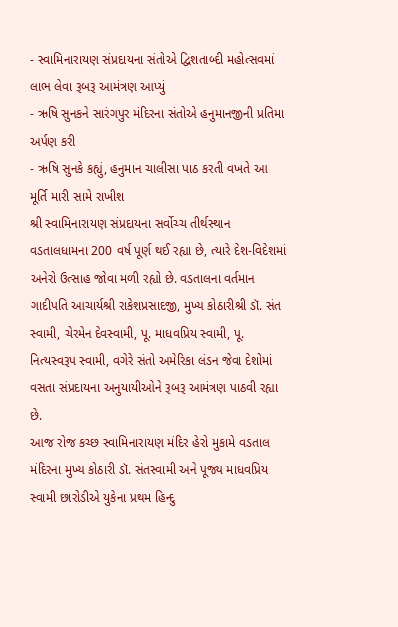- સ્વામિનારાયણ સંપ્રદાયના સંતોએ દ્વિશતાબ્દી મહોત્સવમાં લાભ લેવા રૂબરૂ આમંત્રણ આપ્યું
- ઋષિ સુનકને સારંગપુર મંદિરના સંતોએ હનુમાનજીની પ્રતિમા અર્પણ કરી
- ઋષિ સુનકે કહ્યું, હનુમાન ચાલીસા પાઠ કરતી વખતે આ મૂર્તિ મારી સામે રાખીશ
શ્રી સ્વામિનારાયણ સંપ્રદાયના સર્વોચ્ચ તીર્થસ્થાન વડતાલધામના 200 વર્ષ પૂર્ણ થઈ રહ્યા છે, ત્યારે દેશ-વિદેશમાં અનેરો ઉત્સાહ જોવા મળી રહ્યો છે. વડતાલના વર્તમાન ગાદીપતિ આચાર્યશ્રી રાકેશપ્રસાદજી, મુખ્ય કોઠારીશ્રી ડૉ. સંત સ્વામી, ચેરમેન દેવસ્વામી, પૂ. માધવપ્રિય સ્વામી, પૂ. નિત્યસ્વરૂપ સ્વામી, વગેરે સંતો અમેરિકા લંડન જેવા દેશોમાં વસતા સંપ્રદાયના અનુયાયીઓને રૂબરૂ આમંત્રણ પાઠવી રહ્યા છે.
આજ રોજ કચ્છ સ્વામિનારાયણ મંદિર હેરો મુકામે વડતાલ મંદિરના મુખ્ય કોઠારી ડૉ. સંતસ્વામી અને પૂજ્ય માધવપ્રિય સ્વામી છારોડીએ યુકેના પ્રથમ હિન્દુ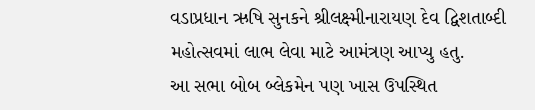વડાપ્રધાન ઋષિ સુનકને શ્રીલક્ષ્મીનારાયણ દેવ દ્વિશતાબ્દી મહોત્સવમાં લાભ લેવા માટે આમંત્રણ આપ્યુ હતુ.
આ સભા બોબ બ્લેકમેન પણ ખાસ ઉપસ્થિત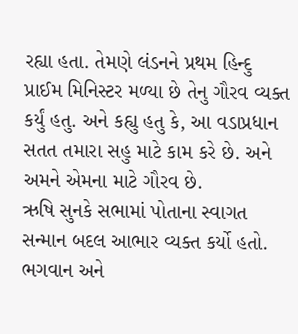રહ્યા હતા. તેમણે લંડનને પ્રથમ હિન્દુ પ્રાઈમ મિનિસ્ટર મળ્યા છે તેનુ ગૌરવ વ્યક્ત કર્યું હતુ. અને કહ્યુ હતુ કે, આ વડાપ્રધાન સતત તમારા સહુ માટે કામ કરે છે. અને અમને એમના માટે ગૌરવ છે.
ઋષિ સુનકે સભામાં પોતાના સ્વાગત સન્માન બદલ આભાર વ્યક્ત કર્યો હતો. ભગવાન અને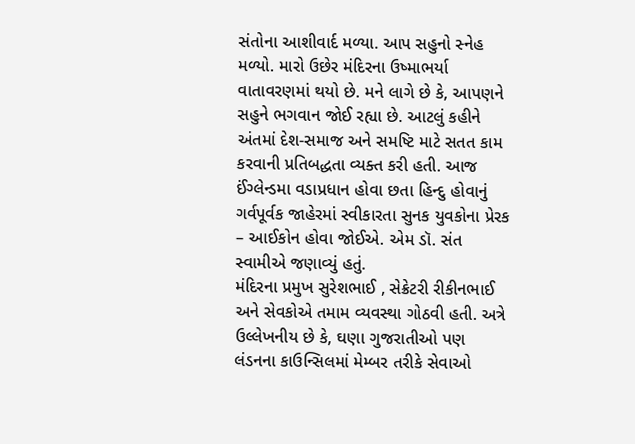સંતોના આશીવાર્દ મળ્યા. આપ સહુનો સ્નેહ મળ્યો. મારો ઉછેર મંદિરના ઉષ્માભર્યા વાતાવરણમાં થયો છે. મને લાગે છે કે, આપણને સહુને ભગવાન જોઈ રહ્યા છે. આટલું કહીને અંતમાં દેશ-સમાજ અને સમષ્ટિ માટે સતત કામ કરવાની પ્રતિબદ્ધતા વ્યક્ત કરી હતી. આજ ઈંગ્લેન્ડમા વડાપ્રધાન હોવા છતા હિન્દુ હોવાનું ગર્વપૂર્વક જાહેરમાં સ્વીકારતા સુનક યુવકોના પ્રેરક – આઈકોન હોવા જોઈએ. એમ ડૉ. સંત સ્વામીએ જણાવ્યું હતું.
મંદિરના પ્રમુખ સુરેશભાઈ , સેક્રેટરી રીકીનભાઈ અને સેવકોએ તમામ વ્યવસ્થા ગોઠવી હતી. અત્રે ઉલ્લેખનીય છે કે, ઘણા ગુજરાતીઓ પણ લંડનના કાઉન્સિલમાં મેમ્બર તરીકે સેવાઓ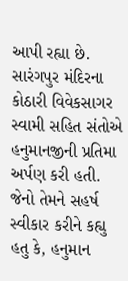આપી રહ્યા છે. સારંગપુર મંદિરના કોઠારી વિવેકસાગર સ્વામી સહિત સંતોએ હનુમાનજીની પ્રતિમા અર્પણ કરી હતી. જેનો તેમને સહર્ષ સ્વીકાર કરીને કહ્યુ હતુ કે, હનુમાન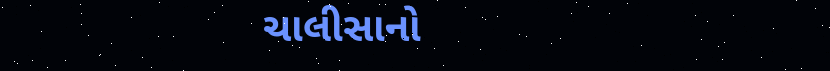ચાલીસાનો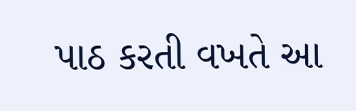પાઠ કરતી વખતે આ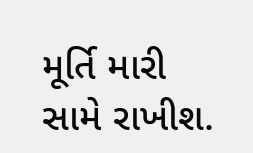મૂર્તિ મારી સામે રાખીશ.